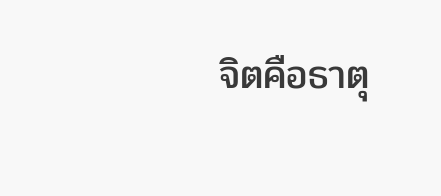จิตคือธาตุ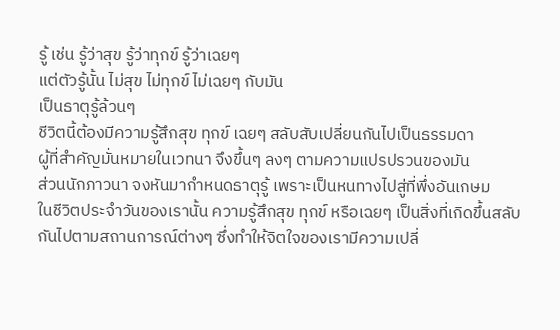รู้ เช่น รู้ว่าสุข รู้ว่าทุกข์ รู้ว่าเฉยๆ
แต่ตัวรู้นั้น ไม่สุข ไม่ทุกข์ ไม่เฉยๆ กับมัน
เป็นธาตุรู้ล้วนๆ
ชีวิตนี้ต้องมีความรู้สึกสุข ทุกข์ เฉยๆ สลับสับเปลี่ยนกันไปเป็นธรรมดา
ผู้ที่สำคัญมั่นหมายในเวทนา จึงขึ้นๆ ลงๆ ตามความแปรปรวนของมัน
ส่วนนักภาวนา จงหันมากำหนดธาตุรู้ เพราะเป็นหนทางไปสู่ที่พึ่งอันเกษม
ในชีวิตประจำวันของเรานั้น ความรู้สึกสุข ทุกข์ หรือเฉยๆ เป็นสิ่งที่เกิดขึ้นสลับกันไปตามสถานการณ์ต่างๆ ซึ่งทำให้จิตใจของเรามีความเปลี่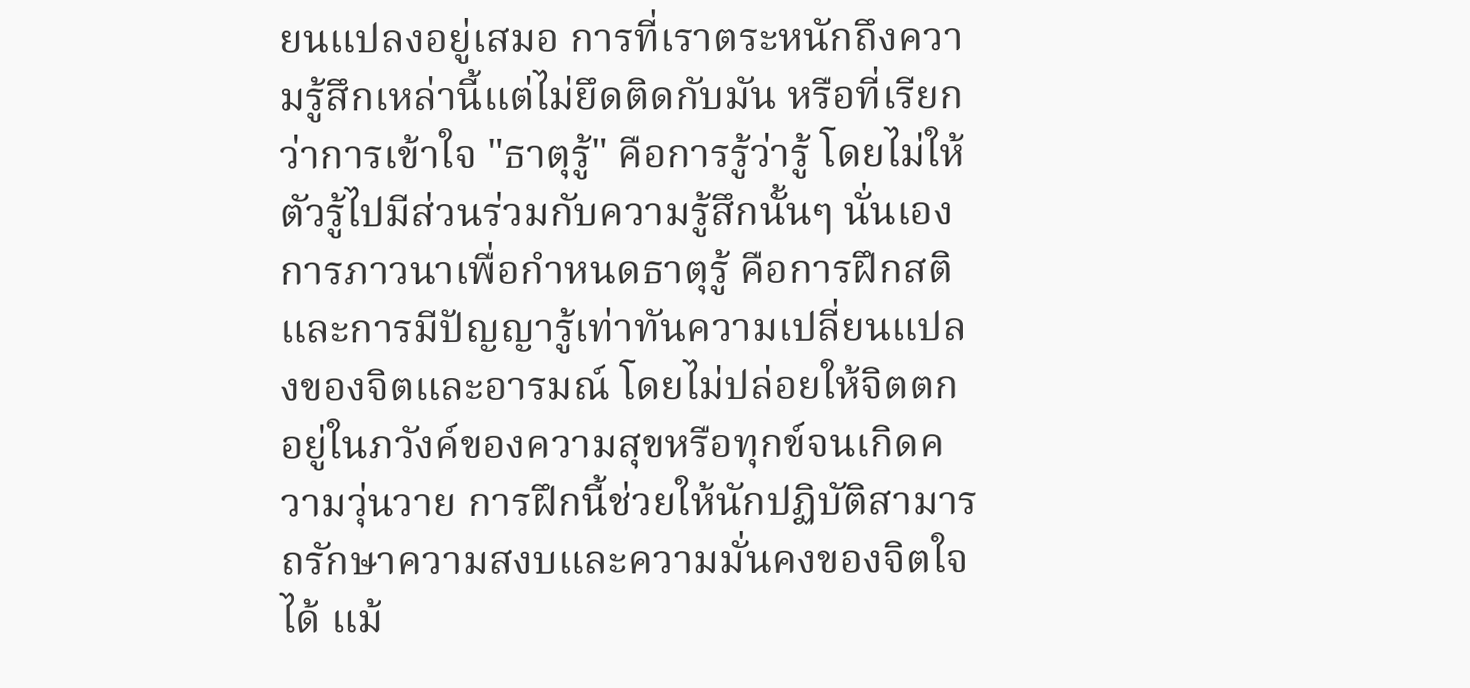ยนแปลงอยู่เสมอ การที่เราตระหนักถึงความรู้สึกเหล่านี้แต่ไม่ยึดติดกับมัน หรือที่เรียกว่าการเข้าใจ "ธาตุรู้" คือการรู้ว่ารู้ โดยไม่ให้ตัวรู้ไปมีส่วนร่วมกับความรู้สึกนั้นๆ นั่นเอง การภาวนาเพื่อกำหนดธาตุรู้ คือการฝึกสติและการมีปัญญารู้เท่าทันความเปลี่ยนแปลงของจิตและอารมณ์ โดยไม่ปล่อยให้จิตตกอยู่ในภวังค์ของความสุขหรือทุกข์จนเกิดความวุ่นวาย การฝึกนี้ช่วยให้นักปฏิบัติสามารถรักษาความสงบและความมั่นคงของจิตใจได้ แม้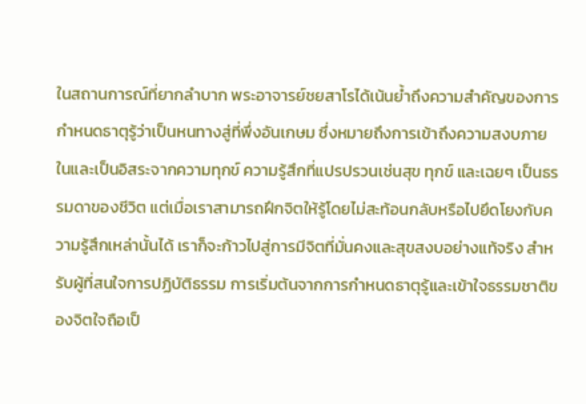ในสถานการณ์ที่ยากลำบาก พระอาจารย์ชยสาโรได้เน้นย้ำถึงความสำคัญของการกำหนดธาตุรู้ว่าเป็นหนทางสู่ที่พึ่งอันเกษม ซึ่งหมายถึงการเข้าถึงความสงบภายในและเป็นอิสระจากความทุกข์ ความรู้สึกที่แปรปรวนเช่นสุข ทุกข์ และเฉยๆ เป็นธรรมดาของชีวิต แต่เมื่อเราสามารถฝึกจิตให้รู้โดยไม่สะท้อนกลับหรือไปยึดโยงกับความรู้สึกเหล่านั้นได้ เราก็จะก้าวไปสู่การมีจิตที่มั่นคงและสุขสงบอย่างแท้จริง สำหรับผู้ที่สนใจการปฏิบัติธรรม การเริ่มต้นจากการกำหนดธาตุรู้และเข้าใจธรรมชาติของจิตใจถือเป็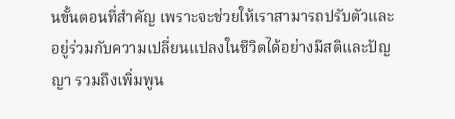นขั้นตอนที่สำคัญ เพราะจะช่วยให้เราสามารถปรับตัวและอยู่ร่วมกับความเปลี่ยนแปลงในชีวิตได้อย่างมีสติและปัญญา รวมถึงเพิ่มพูน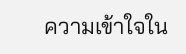ความเข้าใจใน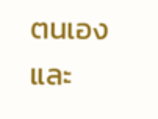ตนเองและ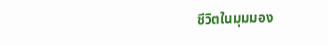ชีวิตในมุมมอง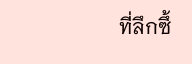ที่ลึกซึ้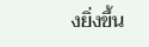งยิ่งขึ้น